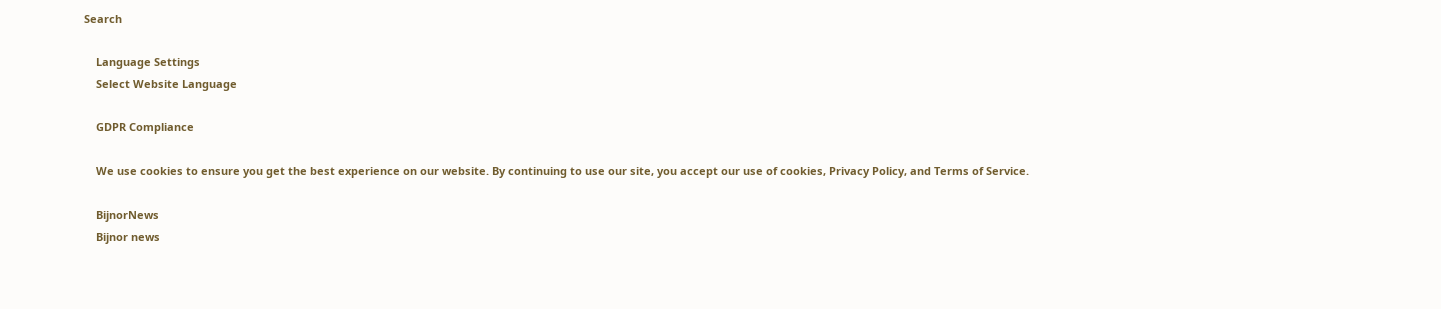Search

    Language Settings
    Select Website Language

    GDPR Compliance

    We use cookies to ensure you get the best experience on our website. By continuing to use our site, you accept our use of cookies, Privacy Policy, and Terms of Service.

    BijnorNews
    Bijnor news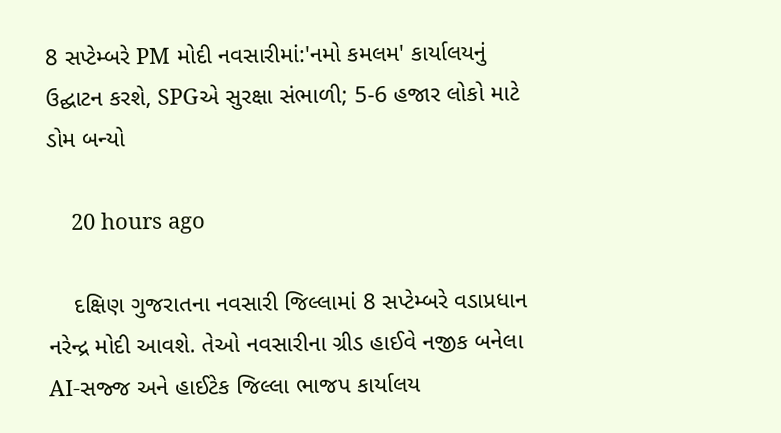8 સપ્ટેમ્બરે PM મોદી નવસારીમાં:'નમો કમલમ' કાર્યાલયનું ઉદ્ઘાટન કરશે, SPGએ સુરક્ષા સંભાળી; 5-6 હજાર લોકો માટે ડોમ બન્યો

    20 hours ago

    દક્ષિણ ગુજરાતના નવસારી જિલ્લામાં 8 સપ્ટેમ્બરે વડાપ્રધાન નરેન્દ્ર મોદી આવશે. તેઓ નવસારીના ગ્રીડ હાઈવે નજીક બનેલા AI-સજ્જ અને હાઈટેક જિલ્લા ભાજપ કાર્યાલય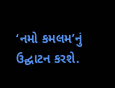‘નમો કમલમ’નું ઉદ્ઘાટન કરશે.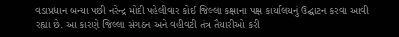વડાપ્રધાન બન્યા પછી નરેન્દ્ર મોદી પહેલીવાર કોઈ જિલ્લા કક્ષાના પક્ષ કાર્યાલયનું ઉદ્ઘાટન કરવા આવી રહ્યા છે. આ કારણે જિલ્લા સંગઠન અને વહીવટી તંત્ર તૈયારીઓ કરી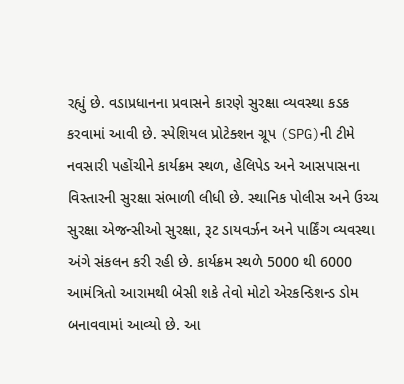રહ્યું છે. વડાપ્રધાનના પ્રવાસને કારણે સુરક્ષા વ્યવસ્થા કડક કરવામાં આવી છે. સ્પેશિયલ પ્રોટેક્શન ગ્રૂપ (SPG)ની ટીમે નવસારી પહોંચીને કાર્યક્રમ સ્થળ, હેલિપેડ અને આસપાસના વિસ્તારની સુરક્ષા સંભાળી લીધી છે. સ્થાનિક પોલીસ અને ઉચ્ચ સુરક્ષા એજન્સીઓ સુરક્ષા, રૂટ ડાયવર્ઝન અને પાર્કિંગ વ્યવસ્થા અંગે સંકલન કરી રહી છે. કાર્યક્રમ સ્થળે 5000 થી 6000 આમંત્રિતો આરામથી બેસી શકે તેવો મોટો એરકન્ડિશન્ડ ડોમ બનાવવામાં આવ્યો છે. આ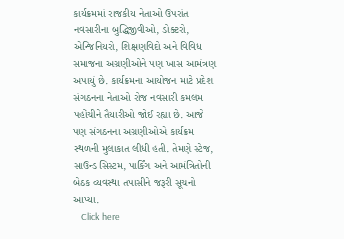કાર્યક્રમમાં રાજકીય નેતાઓ ઉપરાંત નવસારીના બુદ્ધિજીવીઓ, ડોક્ટરો, એન્જિનિયરો, શિક્ષણવિદો અને વિવિધ સમાજના અગ્રણીઓને પણ ખાસ આમંત્રણ અપાયું છે. કાર્યક્રમના આયોજન માટે પ્રદેશ સંગઠનના નેતાઓ રોજ નવસારી કમલમ પહોંચીને તૈયારીઓ જોઈ રહ્યા છે. આજે પણ સંગઠનના અગ્રણીઓએ કાર્યક્રમ સ્થળની મુલાકાત લીધી હતી. તેમણે સ્ટેજ, સાઉન્ડ સિસ્ટમ, પાર્કિંગ અને આમંત્રિતોની બેઠક વ્યવસ્થા તપાસીને જરૂરી સૂચનો આપ્યા.
    Click here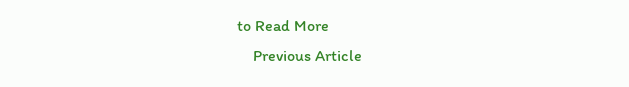to Read More
    Previous Article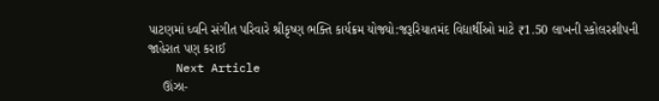પાટણમાં ધ્વનિ સંગીત પરિવારે શ્રીકૃષ્ણ ભક્તિ કાર્યક્રમ યોજ્યો:જરૂરિયાતમંદ વિદ્યાર્થીઓ માટે ₹1.50 લાખની સ્કોલરશીપની જાહેરાત પણ કરાઈ
    Next Article
    ઊંઝા-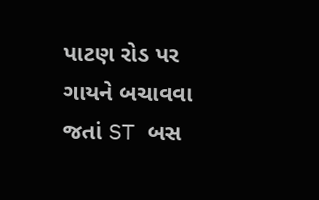પાટણ રોડ પર ગાયને બચાવવા જતાં ST બસ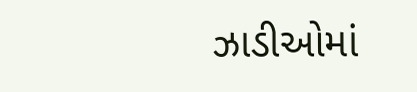ઝાડીઓમાં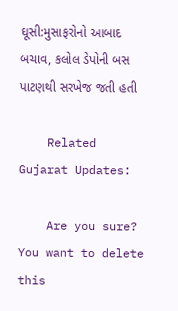ઘૂસી:મુસાફરોનો આબાદ બચાવ, કલોલ ડેપોની બસ પાટણથી સરખેજ જતી હતી

    Related Gujarat Updates:

    Are you sure? You want to delete this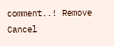comment..! Remove Cancel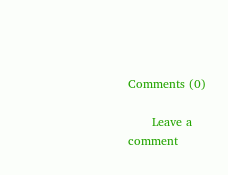Comments (0)

      Leave a comment